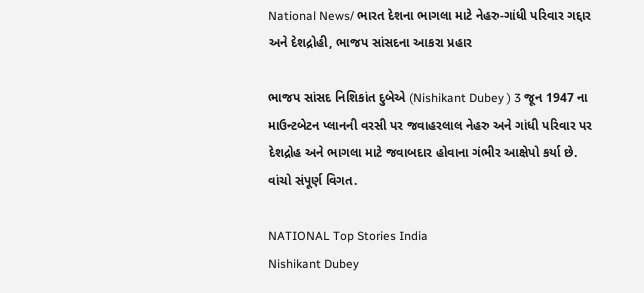National News/ ભારત દેશના ભાગલા માટે નેહરુ-ગાંધી પરિવાર ગદ્દાર અને દેશદ્રોહી, ભાજપ સાંસદના આકરા પ્રહાર

ભાજપ સાંસદ નિશિકાંત દુબેએ (Nishikant Dubey ) 3 જૂન 1947 ના માઉન્ટબેટન પ્લાનની વરસી પર જવાહરલાલ નેહરુ અને ગાંધી પરિવાર પર દેશદ્રોહ અને ભાગલા માટે જવાબદાર હોવાના ગંભીર આક્ષેપો કર્યા છે. વાંચો સંપૂર્ણ વિગત.

NATIONAL Top Stories India
Nishikant Dubey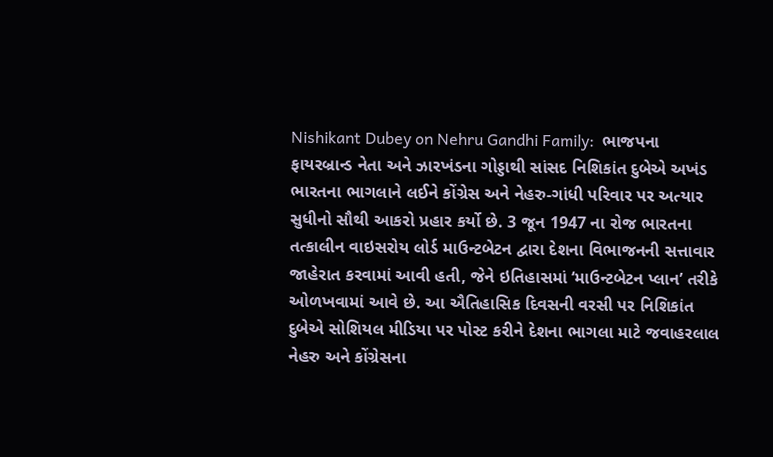Nishikant Dubey on Nehru Gandhi Family:  ભાજપના ફાયરબ્રાન્ડ નેતા અને ઝારખંડના ગોડ્ડાથી સાંસદ નિશિકાંત દુબેએ અખંડ ભારતના ભાગલાને લઈને કોંગ્રેસ અને નેહરુ-ગાંધી પરિવાર પર અત્યાર સુધીનો સૌથી આકરો પ્રહાર કર્યો છે. 3 જૂન 1947 ના રોજ ભારતના તત્કાલીન વાઇસરોય લોર્ડ માઉન્ટબેટન દ્વારા દેશના વિભાજનની સત્તાવાર જાહેરાત કરવામાં આવી હતી, જેને ઇતિહાસમાં ‘માઉન્ટબેટન પ્લાન’ તરીકે ઓળખવામાં આવે છે. આ ઐતિહાસિક દિવસની વરસી પર નિશિકાંત દુબેએ સોશિયલ મીડિયા પર પોસ્ટ કરીને દેશના ભાગલા માટે જવાહરલાલ નેહરુ અને કોંગ્રેસના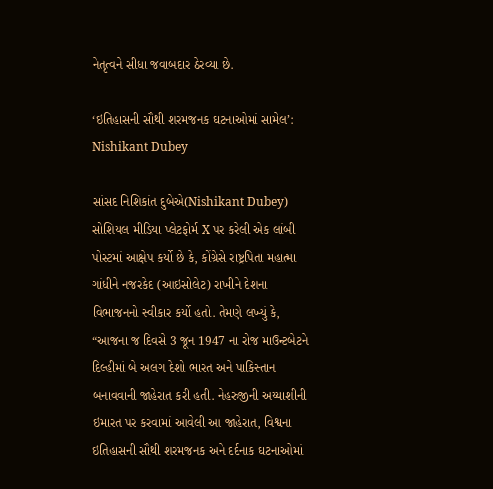નેતૃત્વને સીધા જવાબદાર ઠેરવ્યા છે.

‘ઇતિહાસની સૌથી શરમજનક ઘટનાઓમાં સામેલ’: Nishikant Dubey

સાંસદ નિશિકાંત દુબેએ(Nishikant Dubey) સોશિયલ મીડિયા પ્લેટફોર્મ X પર કરેલી એક લાંબી પોસ્ટમાં આક્ષેપ કર્યો છે કે, કોંગ્રેસે રાષ્ટ્રપિતા મહાત્મા ગાંધીને નજરકેદ (આઇસોલેટ) રાખીને દેશના વિભાજનનો સ્વીકાર કર્યો હતો. તેમણે લખ્યું કે, “આજના જ દિવસે 3 જૂન 1947 ના રોજ માઉન્ટબેટને દિલ્હીમાં બે અલગ દેશો ભારત અને પાકિસ્તાન બનાવવાની જાહેરાત કરી હતી. નેહરુજીની અય્યાશીની ઇમારત પર કરવામાં આવેલી આ જાહેરાત, વિશ્વના ઇતિહાસની સૌથી શરમજનક અને દર્દનાક ઘટનાઓમાં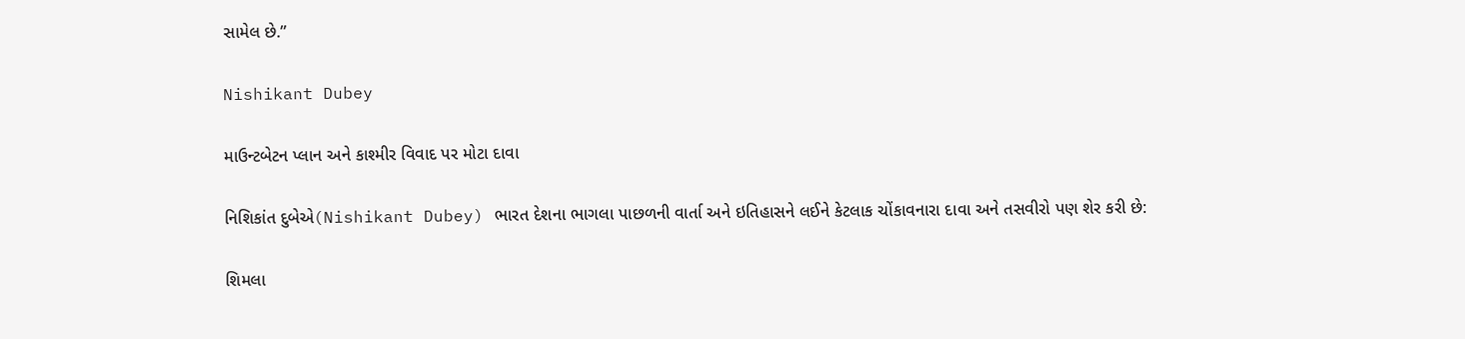સામેલ છે.”

Nishikant Dubey

માઉન્ટબેટન પ્લાન અને કાશ્મીર વિવાદ પર મોટા દાવા

નિશિકાંત દુબેએ(Nishikant Dubey) ભારત દેશના ભાગલા પાછળની વાર્તા અને ઇતિહાસને લઈને કેટલાક ચોંકાવનારા દાવા અને તસવીરો પણ શેર કરી છે:

શિમલા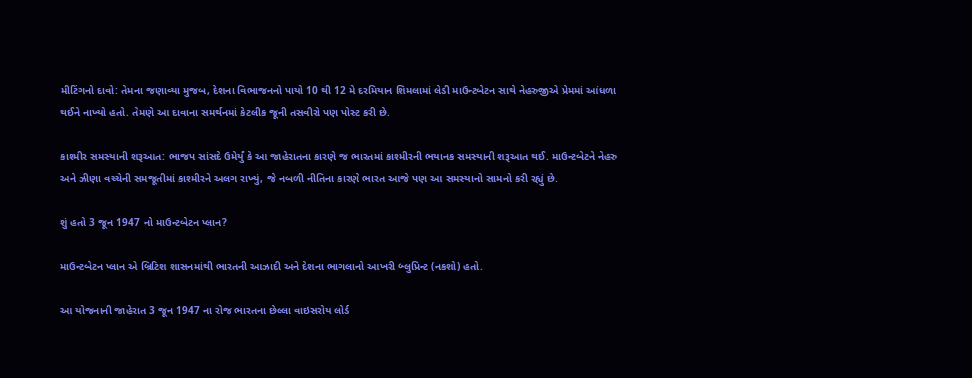મીટિંગનો દાવો: તેમના જણાવ્યા મુજબ, દેશના વિભાજનનો પાયો 10 થી 12 મે દરમિયાન શિમલામાં લેડી માઉન્ટબેટન સાથે નેહરુજીએ પ્રેમમાં આંધળા થઈને નાખ્યો હતો. તેમણે આ દાવાના સમર્થનમાં કેટલીક જૂની તસવીરો પણ પોસ્ટ કરી છે.

કાશ્મીર સમસ્યાની શરૂઆત: ભાજપ સાંસદે ઉમેર્યું કે આ જાહેરાતના કારણે જ ભારતમાં કાશ્મીરની ભયાનક સમસ્યાની શરૂઆત થઈ. માઉન્ટબેટને નેહરુ અને ઝીણા વચ્ચેની સમજૂતીમાં કાશ્મીરને અલગ રાખ્યું, જે નબળી નીતિના કારણે ભારત આજે પણ આ સમસ્યાનો સામનો કરી રહ્યું છે.

શું હતો 3 જૂન 1947 નો માઉન્ટબેટન પ્લાન?

માઉન્ટબેટન પ્લાન એ બ્રિટિશ શાસનમાંથી ભારતની આઝાદી અને દેશના ભાગલાનો આખરી બ્લુપ્રિન્ટ (નકશો) હતો.

આ યોજનાની જાહેરાત 3 જૂન 1947 ના રોજ ભારતના છેલ્લા વાઇસરોય લોર્ડ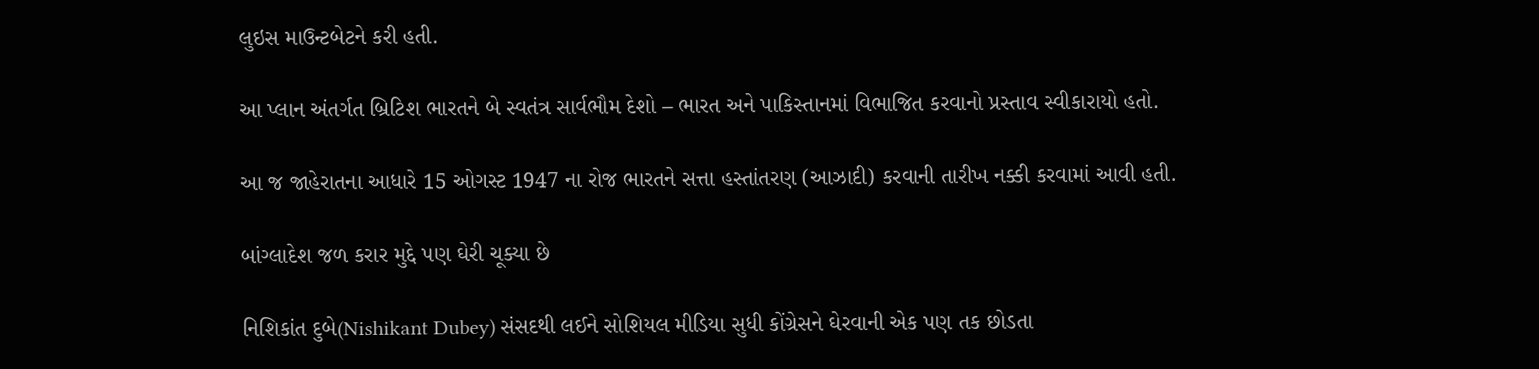લુઇસ માઉન્ટબેટને કરી હતી.

આ પ્લાન અંતર્ગત બ્રિટિશ ભારતને બે સ્વતંત્ર સાર્વભૌમ દેશો – ભારત અને પાકિસ્તાનમાં વિભાજિત કરવાનો પ્રસ્તાવ સ્વીકારાયો હતો.

આ જ જાહેરાતના આધારે 15 ઓગસ્ટ 1947 ના રોજ ભારતને સત્તા હસ્તાંતરણ (આઝાદી) કરવાની તારીખ નક્કી કરવામાં આવી હતી.

બાંગ્લાદેશ જળ કરાર મુદ્દે પણ ઘેરી ચૂક્યા છે

નિશિકાંત દુબે(Nishikant Dubey) સંસદથી લઈને સોશિયલ મીડિયા સુધી કોંગ્રેસને ઘેરવાની એક પણ તક છોડતા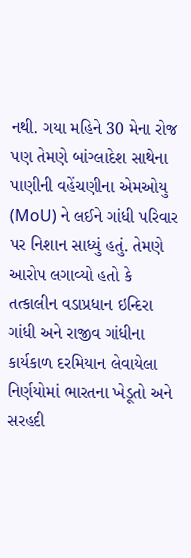નથી. ગયા મહિને 30 મેના રોજ પણ તેમણે બાંગ્લાદેશ સાથેના પાણીની વહેંચણીના એમઓયુ (MoU) ને લઈને ગાંધી પરિવાર પર નિશાન સાધ્યું હતું. તેમણે આરોપ લગાવ્યો હતો કે તત્કાલીન વડાપ્રધાન ઇન્દિરા ગાંધી અને રાજીવ ગાંધીના કાર્યકાળ દરમિયાન લેવાયેલા નિર્ણયોમાં ભારતના ખેડૂતો અને સરહદી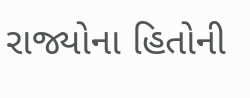રાજ્યોના હિતોની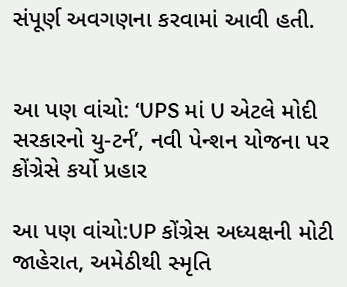સંપૂર્ણ અવગણના કરવામાં આવી હતી.


આ પણ વાંચો: ‘UPS માં U એટલે મોદી સરકારનો યુ-ટર્ન’, નવી પેન્શન યોજના પર કોંગ્રેસે કર્યો પ્રહાર

આ પણ વાંચો:UP કોંગ્રેસ અધ્યક્ષની મોટી જાહેરાત, અમેઠીથી સ્મૃતિ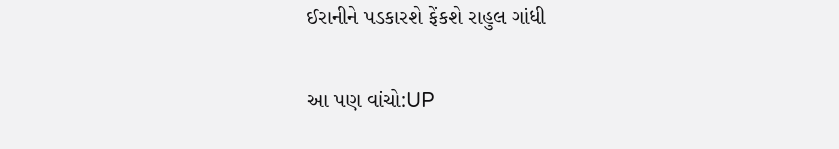ઈરાનીને પડકારશે ફેંકશે રાહુલ ગાંધી

આ પણ વાંચો:UP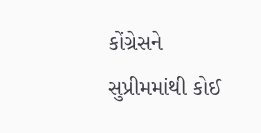કોંગ્રેસને સુપ્રીમમાંથી કોઈ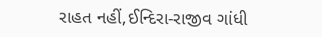રાહત નહીં,ઈન્દિરા-રાજીવ ગાંધી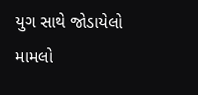યુગ સાથે જોડાયેલો મામલો